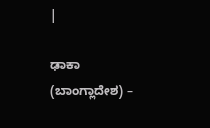|

ಢಾಕಾ (ಬಾಂಗ್ಲಾದೇಶ) –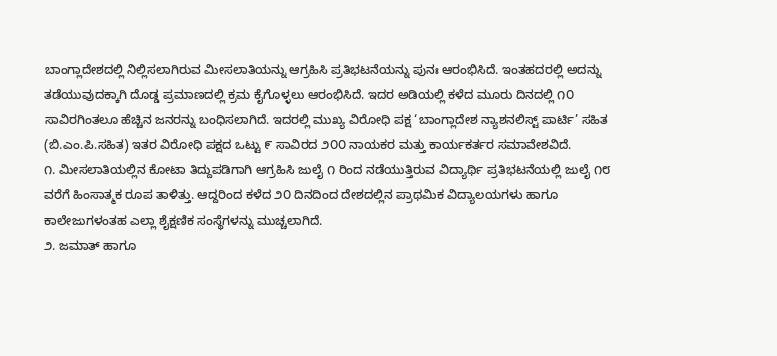ಬಾಂಗ್ಲಾದೇಶದಲ್ಲಿ ನಿಲ್ಲಿಸಲಾಗಿರುವ ಮೀಸಲಾತಿಯನ್ನು ಆಗ್ರಹಿಸಿ ಪ್ರತಿಭಟನೆಯನ್ನು ಪುನಃ ಆರಂಭಿಸಿದೆ. ಇಂತಹದರಲ್ಲಿ ಅದನ್ನು ತಡೆಯುವುದಕ್ಕಾಗಿ ದೊಡ್ಡ ಪ್ರಮಾಣದಲ್ಲಿ ಕ್ರಮ ಕೈಗೊಳ್ಳಲು ಆರಂಭಿಸಿದೆ. ಇದರ ಅಡಿಯಲ್ಲಿ ಕಳೆದ ಮೂರು ದಿನದಲ್ಲಿ ೧೦ ಸಾವಿರಗಿಂತಲೂ ಹೆಚ್ಚಿನ ಜನರನ್ನು ಬಂಧಿಸಲಾಗಿದೆ. ಇದರಲ್ಲಿ ಮುಖ್ಯ ವಿರೋಧಿ ಪಕ್ಷ ‘ಬಾಂಗ್ಲಾದೇಶ ನ್ಯಾಶನಲಿಸ್ಟ್ ಪಾರ್ಟಿ’ ಸಹಿತ (ಬಿ.ಎಂ.ಪಿ.ಸಹಿತ) ಇತರ ವಿರೋಧಿ ಪಕ್ಷದ ಒಟ್ಟು ೯ ಸಾವಿರದ ೨೦೦ ನಾಯಕರ ಮತ್ತು ಕಾರ್ಯಕರ್ತರ ಸಮಾವೇಶವಿದೆ.
೧. ಮೀಸಲಾತಿಯಲ್ಲಿನ ಕೋಟಾ ತಿದ್ದುಪಡಿಗಾಗಿ ಆಗ್ರಹಿಸಿ ಜುಲೈ ೧ ರಿಂದ ನಡೆಯುತ್ತಿರುವ ವಿದ್ಯಾರ್ಥಿ ಪ್ರತಿಭಟನೆಯಲ್ಲಿ ಜುಲೈ ೧೮ ವರೆಗೆ ಹಿಂಸಾತ್ಮಕ ರೂಪ ತಾಳಿತ್ತು. ಆದ್ದರಿಂದ ಕಳೆದ ೨೦ ದಿನದಿಂದ ದೇಶದಲ್ಲಿನ ಪ್ರಾಥಮಿಕ ವಿದ್ಯಾಲಯಗಳು ಹಾಗೂ ಕಾಲೇಜುಗಳಂತಹ ಎಲ್ಲಾ ಶೈಕ್ಷಣಿಕ ಸಂಸ್ಥೆಗಳನ್ನು ಮುಚ್ಚಲಾಗಿದೆ.
೨. ಜಮಾತ್ ಹಾಗೂ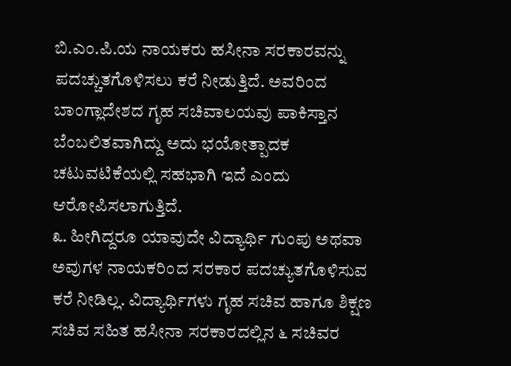ಬಿ.ಎಂ.ಪಿ.ಯ ನಾಯಕರು ಹಸೀನಾ ಸರಕಾರವನ್ನು ಪದಚ್ಚುತಗೊಳಿಸಲು ಕರೆ ನೀಡುತ್ತಿದೆ. ಅವರಿಂದ ಬಾಂಗ್ಲಾದೇಶದ ಗೃಹ ಸಚಿವಾಲಯವು ಪಾಕಿಸ್ತಾನ ಬೆಂಬಲಿತವಾಗಿದ್ದು ಅದು ಭಯೋತ್ಪಾದಕ ಚಟುವಟಿಕೆಯಲ್ಲಿ ಸಹಭಾಗಿ ಇದೆ ಎಂದು ಆರೋಪಿಸಲಾಗುತ್ತಿದೆ.
೩. ಹೀಗಿದ್ದರೂ ಯಾವುದೇ ವಿದ್ಯಾರ್ಥಿ ಗುಂಪು ಅಥವಾ ಅವುಗಳ ನಾಯಕರಿಂದ ಸರಕಾರ ಪದಚ್ಯುತಗೊಳಿಸುವ ಕರೆ ನೀಡಿಲ್ಲ. ವಿದ್ಯಾರ್ಥಿಗಳು ಗೃಹ ಸಚಿವ ಹಾಗೂ ಶಿಕ್ಷಣ ಸಚಿವ ಸಹಿತ ಹಸೀನಾ ಸರಕಾರದಲ್ಲಿನ ೬ ಸಚಿವರ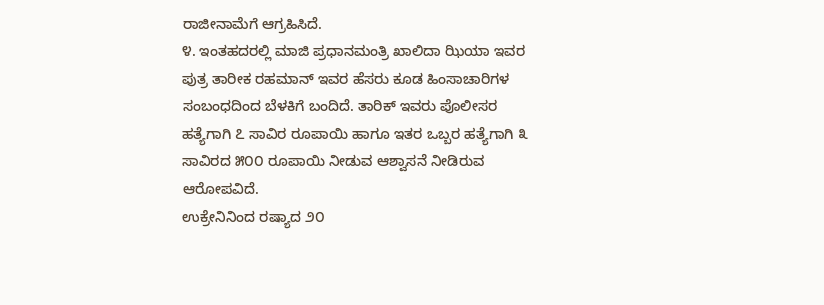ರಾಜೀನಾಮೆಗೆ ಆಗ್ರಹಿಸಿದೆ.
೪. ಇಂತಹದರಲ್ಲಿ ಮಾಜಿ ಪ್ರಧಾನಮಂತ್ರಿ ಖಾಲಿದಾ ಝಿಯಾ ಇವರ ಪುತ್ರ ತಾರೀಕ ರಹಮಾನ್ ಇವರ ಹೆಸರು ಕೂಡ ಹಿಂಸಾಚಾರಿಗಳ ಸಂಬಂಧದಿಂದ ಬೆಳಕಿಗೆ ಬಂದಿದೆ. ತಾರಿಕ್ ಇವರು ಪೊಲೀಸರ ಹತ್ಯೆಗಾಗಿ ೭ ಸಾವಿರ ರೂಪಾಯಿ ಹಾಗೂ ಇತರ ಒಬ್ಬರ ಹತ್ಯೆಗಾಗಿ ೩ ಸಾವಿರದ ೫೦೦ ರೂಪಾಯಿ ನೀಡುವ ಆಶ್ವಾಸನೆ ನೀಡಿರುವ ಆರೋಪವಿದೆ.
ಉಕ್ರೇನಿನಿಂದ ರಷ್ಯಾದ ೨೦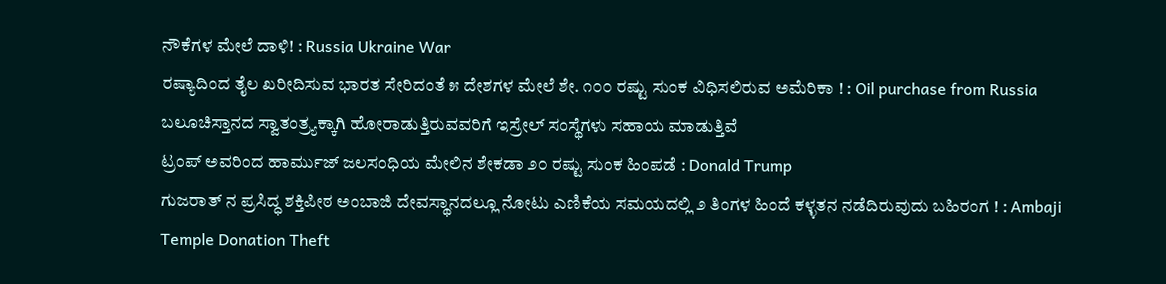ನೌಕೆಗಳ ಮೇಲೆ ದಾಳಿ! : Russia Ukraine War
ರಷ್ಯಾದಿಂದ ತೈಲ ಖರೀದಿಸುವ ಭಾರತ ಸೇರಿದಂತೆ ೫ ದೇಶಗಳ ಮೇಲೆ ಶೇ. ೧೦೦ ರಷ್ಟು ಸುಂಕ ವಿಧಿಸಲಿರುವ ಅಮೆರಿಕಾ ! : Oil purchase from Russia
ಬಲೂಚಿಸ್ತಾನದ ಸ್ವಾತಂತ್ರ್ಯಕ್ಕಾಗಿ ಹೋರಾಡುತ್ತಿರುವವರಿಗೆ ಇಸ್ರೇಲ್ ಸಂಸ್ಥೆಗಳು ಸಹಾಯ ಮಾಡುತ್ತಿವೆ
ಟ್ರಂಪ್ ಅವರಿಂದ ಹಾರ್ಮುಜ್ ಜಲಸಂಧಿಯ ಮೇಲಿನ ಶೇಕಡಾ ೨೦ ರಷ್ಟು ಸುಂಕ ಹಿಂಪಡೆ : Donald Trump
ಗುಜರಾತ್ ನ ಪ್ರಸಿದ್ಧ ಶಕ್ತಿಪೀಠ ಅಂಬಾಜಿ ದೇವಸ್ಥಾನದಲ್ಲೂ ನೋಟು ಎಣಿಕೆಯ ಸಮಯದಲ್ಲಿ ೨ ತಿಂಗಳ ಹಿಂದೆ ಕಳ್ಳತನ ನಡೆದಿರುವುದು ಬಹಿರಂಗ ! : Ambaji Temple Donation Theft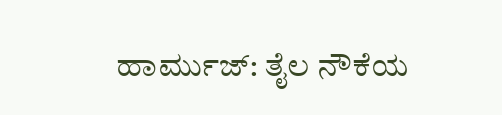ಹಾರ್ಮುಜ್: ತೈಲ ನೌಕೆಯ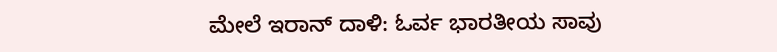ಮೇಲೆ ಇರಾನ್ ದಾಳಿ: ಓರ್ವ ಭಾರತೀಯ ಸಾವು